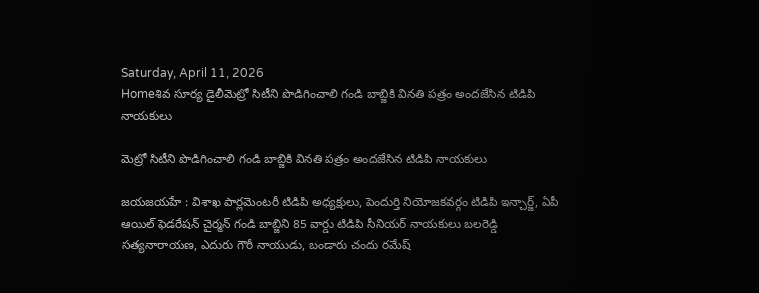Saturday, April 11, 2026
Homeశివ సూర్య డైలీమెట్రో సిటీని పొడిగించాలి గండి బాబ్జికి వినతి పత్రం అందజేసిన టిడిపి నాయకులు

మెట్రో సిటీని పొడిగించాలి గండి బాబ్జికి వినతి పత్రం అందజేసిన టిడిపి నాయకులు

జయజయహే : విశాఖ పార్లమెంటరీ టిడిపి అధ్యక్షులు, పెందుర్తి నియోజకవర్గం టిడిపి ఇన్చార్జ్, ఏపీ ఆయిల్ ఫెడరేషన్ చైర్మన్ గండి బాబ్జిని 85 వార్డు టిడిపి సీనియర్ నాయకులు బలరెడ్డి సత్యనారాయణ, ఎదురు గౌరీ నాయుడు, బండారు చందు రమేష్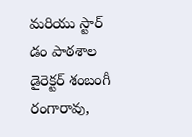మరియు స్టార్ డం పాఠశాల డైరెక్టర్ శంబంగీ రంగారావు,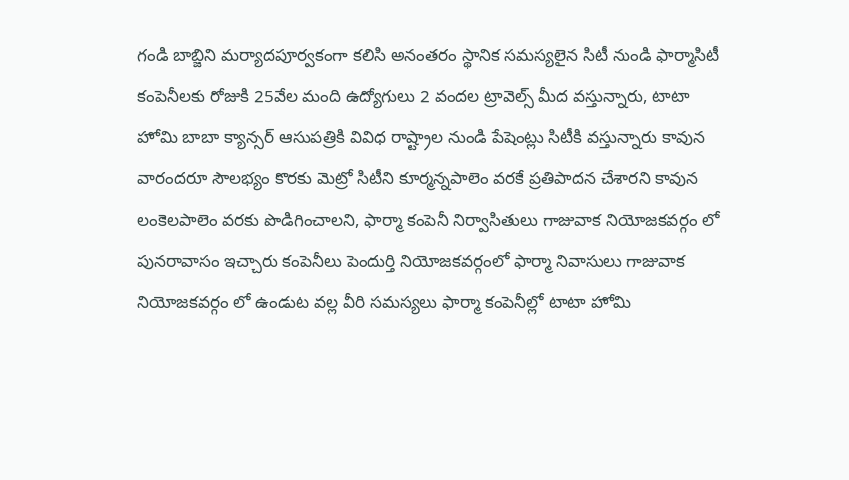గండి బాబ్జిని మర్యాదపూర్వకంగా కలిసి అనంతరం స్థానిక సమస్యలైన సిటీ నుండి ఫార్మాసిటీ కంపెనీలకు రోజుకి 25వేల మంది ఉద్యోగులు 2 వందల ట్రావెల్స్ మీద వస్తున్నారు, టాటా హోమి బాబా క్యాన్సర్ ఆసుపత్రికి వివిధ రాష్ట్రాల నుండి పేషెంట్లు సిటీకి వస్తున్నారు కావున వారందరూ సౌలభ్యం కొరకు మెట్రో సిటీని కూర్మన్నపాలెం వరకే ప్రతిపాదన చేశారని కావున లంకెలపాలెం వరకు పొడిగించాలని, ఫార్మా కంపెనీ నిర్వాసితులు గాజువాక నియోజకవర్గం లో పునరావాసం ఇచ్చారు కంపెనీలు పెందుర్తి నియోజకవర్గంలో ఫార్మా నివాసులు గాజువాక నియోజకవర్గం లో ఉండుట వల్ల వీరి సమస్యలు ఫార్మా కంపెనీల్లో టాటా హోమి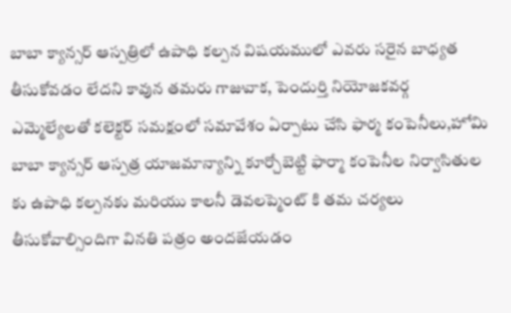బాబా క్యాన్సర్ ఆస్పత్రిలో ఉపాధి కల్పన విషయములో ఎవరు సరైన బాధ్యత తీసుకోవడం లేదని కావున తమరు గాజువాక, పెందుర్తి నియోజకవర్గ ఎమ్మెల్యేలతో కలెక్టర్ సమక్షంలో సమావేశం ఏర్పాటు చేసి ఫార్మ కంపెనీలు,హోమి బాబా క్యాన్సర్ ఆస్పత్ర యాజమాన్యాన్ని కూర్చోబెట్టి ఫార్మా కంపెనీల నిర్వాసితుల కు ఉపాధి కల్పనకు మరియు కాలనీ డెవలప్మెంట్ కి తమ చర్యలు తీసుకోవాల్సిందిగా వినతి పత్రం అందజేయడం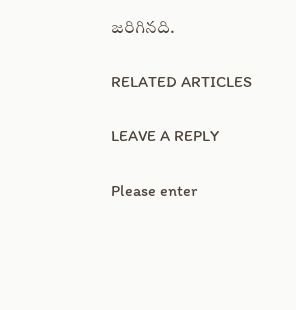జరిగినది.

RELATED ARTICLES

LEAVE A REPLY

Please enter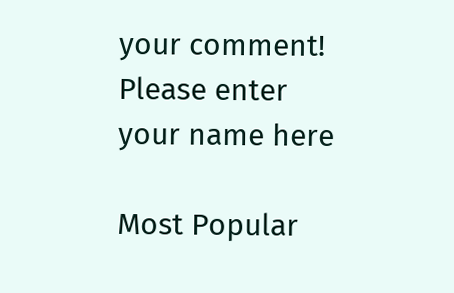your comment!
Please enter your name here

Most Popular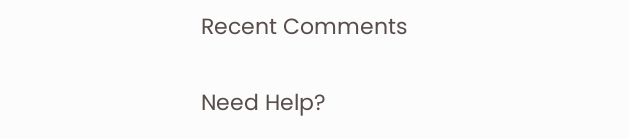Recent Comments

Need Help?